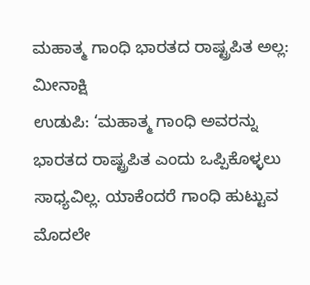ಮಹಾತ್ಮ ಗಾಂಧಿ ಭಾರತದ ರಾಷ್ಟ್ರಪಿತ ಅಲ್ಲ: ಮೀನಾಕ್ಷಿ
ಉಡುಪಿ: ‘ಮಹಾತ್ಮ ಗಾಂಧಿ ಅವರನ್ನು ಭಾರತದ ರಾಷ್ಟ್ರಪಿತ ಎಂದು ಒಪ್ಪಿಕೊಳ್ಳಲು ಸಾಧ್ಯವಿಲ್ಲ. ಯಾಕೆಂದರೆ ಗಾಂಧಿ ಹುಟ್ಟುವ ಮೊದಲೇ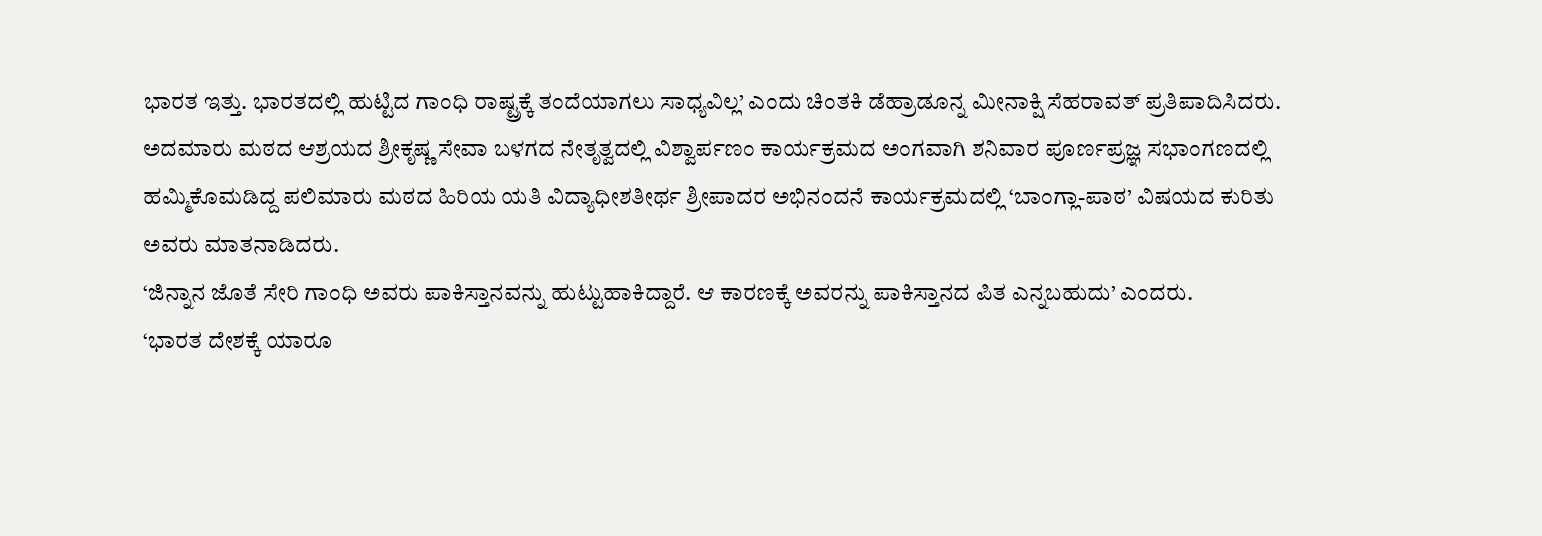ಭಾರತ ಇತ್ತು. ಭಾರತದಲ್ಲಿ ಹುಟ್ಟಿದ ಗಾಂಧಿ ರಾಷ್ಟ್ರಕ್ಕೆ ತಂದೆಯಾಗಲು ಸಾಧ್ಯವಿಲ್ಲ’ ಎಂದು ಚಿಂತಕಿ ಡೆಹ್ರಾಡೂನ್ನ ಮೀನಾಕ್ಷಿ ಸೆಹರಾವತ್ ಪ್ರತಿಪಾದಿಸಿದರು.
ಅದಮಾರು ಮಠದ ಆಶ್ರಯದ ಶ್ರೀಕೃಷ್ಣ ಸೇವಾ ಬಳಗದ ನೇತೃತ್ವದಲ್ಲಿ ವಿಶ್ವಾರ್ಪಣಂ ಕಾರ್ಯಕ್ರಮದ ಅಂಗವಾಗಿ ಶನಿವಾರ ಪೂರ್ಣಪ್ರಜ್ಞ ಸಭಾಂಗಣದಲ್ಲಿ ಹಮ್ಮಿಕೊಮಡಿದ್ದ ಪಲಿಮಾರು ಮಠದ ಹಿರಿಯ ಯತಿ ವಿದ್ಯಾಧೀಶತೀರ್ಥ ಶ್ರೀಪಾದರ ಅಭಿನಂದನೆ ಕಾರ್ಯಕ್ರಮದಲ್ಲಿ ‘ಬಾಂಗ್ಲಾ-ಪಾಠ’ ವಿಷಯದ ಕುರಿತು ಅವರು ಮಾತನಾಡಿದರು.
‘ಜಿನ್ನಾನ ಜೊತೆ ಸೇರಿ ಗಾಂಧಿ ಅವರು ಪಾಕಿಸ್ತಾನವನ್ನು ಹುಟ್ಟುಹಾಕಿದ್ದಾರೆ. ಆ ಕಾರಣಕ್ಕೆ ಅವರನ್ನು ಪಾಕಿಸ್ತಾನದ ಪಿತ ಎನ್ನಬಹುದು’ ಎಂದರು.
‘ಭಾರತ ದೇಶಕ್ಕೆ ಯಾರೂ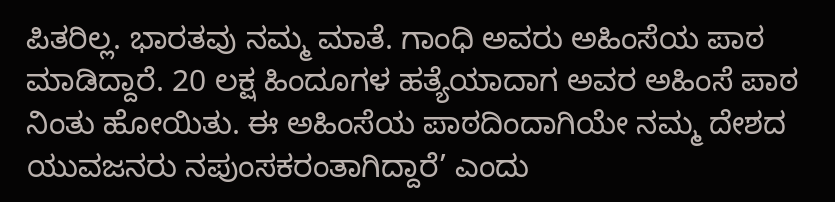ಪಿತರಿಲ್ಲ. ಭಾರತವು ನಮ್ಮ ಮಾತೆ. ಗಾಂಧಿ ಅವರು ಅಹಿಂಸೆಯ ಪಾಠ ಮಾಡಿದ್ದಾರೆ. 20 ಲಕ್ಷ ಹಿಂದೂಗಳ ಹತ್ಯೆಯಾದಾಗ ಅವರ ಅಹಿಂಸೆ ಪಾಠ ನಿಂತು ಹೋಯಿತು. ಈ ಅಹಿಂಸೆಯ ಪಾಠದಿಂದಾಗಿಯೇ ನಮ್ಮ ದೇಶದ ಯುವಜನರು ನಪುಂಸಕರಂತಾಗಿದ್ದಾರೆ’ ಎಂದು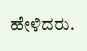ಹೇಳಿದರು.